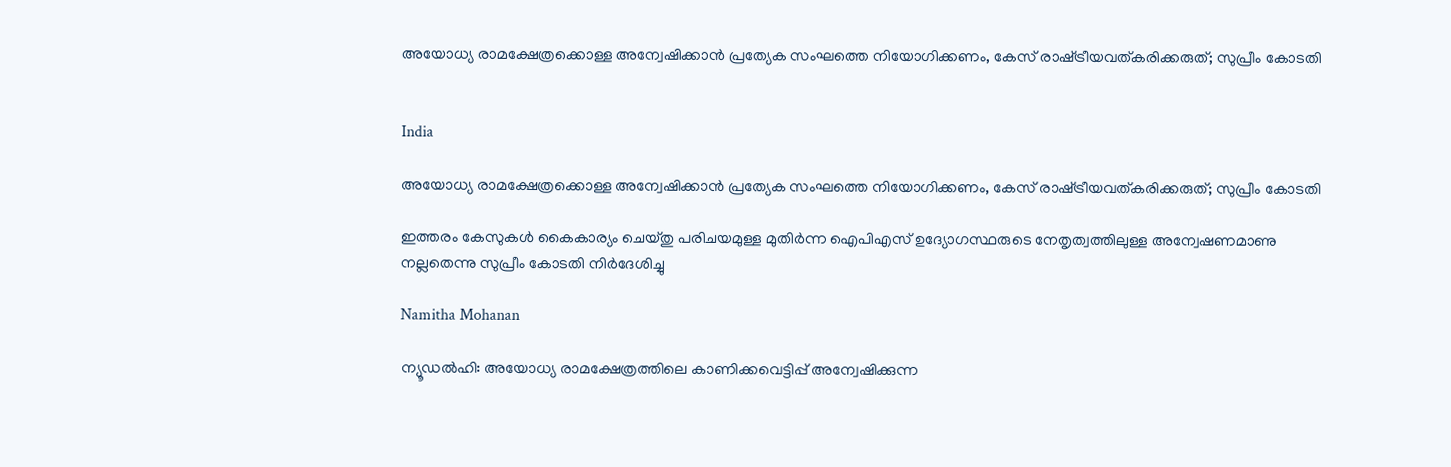അയോധ്യ രാമക്ഷേത്രക്കൊള്ള അന്വേഷിക്കാൻ പ്രത്യേക സംഘത്തെ നിയോഗിക്കണം, കേസ് രാഷ്‌ട്രീയവത്കരിക്കരുത്; സുപ്രീം കോടതി


India

അയോധ്യ രാമക്ഷേത്രക്കൊള്ള അന്വേഷിക്കാൻ പ്രത്യേക സംഘത്തെ നിയോഗിക്കണം, കേസ് രാഷ്‌ട്രീയവത്കരിക്കരുത്; സുപ്രീം കോടതി

ഇത്തരം കേസുകൾ കൈകാര്യം ചെയ്തു പരിചയമുള്ള മുതിർന്ന ഐപിഎസ് ഉദ്യോഗസ്ഥരുടെ നേതൃത്വത്തിലുള്ള അന്വേഷണമാണു നല്ലതെന്നു സുപ്രീം കോടതി നിർദേശിച്ചു

Namitha Mohanan

ന്യൂഡൽഹി: അയോധ്യ രാമക്ഷേത്രത്തിലെ കാണിക്കവെട്ടിപ്പ് അന്വേഷിക്കുന്ന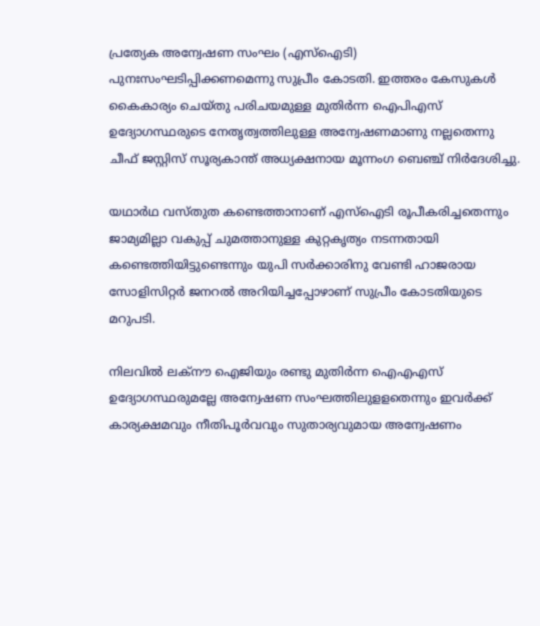പ്രത്യേക അന്വേഷണ സംഘം (എസ്ഐടി) പുനഃസംഘടിപ്പിക്കണമെന്നു സുപ്രീം കോടതി. ഇത്തരം കേസുകൾ കൈകാര്യം ചെയ്തു പരിചയമുള്ള മുതിർന്ന ഐപിഎസ് ഉദ്യോഗസ്ഥരുടെ നേതൃത്വത്തിലുള്ള അന്വേഷണമാണു നല്ലതെന്നു ചീഫ് ജസ്റ്റിസ് സൂര്യകാന്ത് അധ്യക്ഷനായ മൂന്നംഗ ബെഞ്ച് നിർദേശിച്ചു.

യഥാർഥ വസ്തുത കണ്ടെത്താനാണ് എസ്ഐടി രൂപീകരിച്ചതെന്നും ജാമ്യമില്ലാ വകുപ്പ് ചുമത്താനുള്ള കുറ്റകൃത്യം നടന്നതായി കണ്ടെത്തിയിട്ടുണ്ടെന്നും യുപി സർക്കാരിനു വേണ്ടി ഹാജരായ സോളിസിറ്റർ ജനറൽ അറിയിച്ചപ്പോഴാണ് സുപ്രീം കോടതിയുടെ മറുപടി.

നിലവിൽ ലക്നൗ ഐജിയും രണ്ടു മുതിർന്ന ഐഎഎസ് ഉദ്യോഗസ്ഥരുമല്ലേ അന്വേഷണ സംഘത്തിലുളളതെന്നും ഇവർക്ക് കാര്യക്ഷമവും നീതിപൂർവവും സുതാര്യവുമായ അന്വേഷണം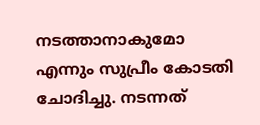നടത്താനാകുമോ എന്നും സുപ്രീം കോടതി ചോദിച്ചു. നടന്നത്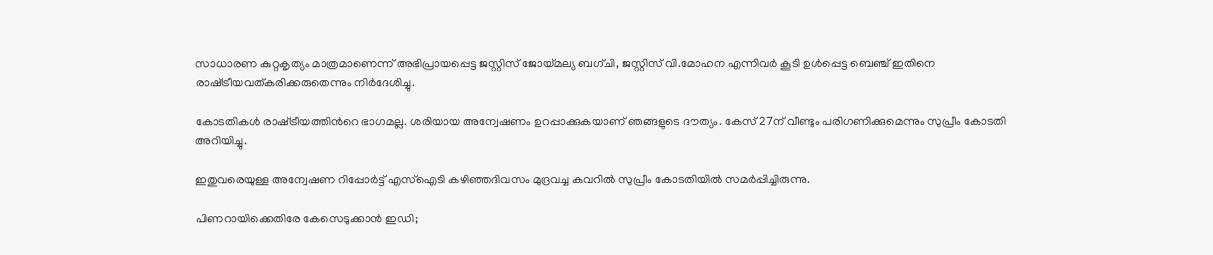സാധാരണ കുറ്റകൃത്യം മാത്രമാണെന്ന് അഭിപ്രായപ്പെട്ട ജസ്റ്റിസ് ജോയ്മല്യ ബഗ്ചി, ജസ്റ്റിസ് വി.മോഹന എന്നിവർ കൂടി ഉൾപ്പെട്ട ബെഞ്ച് ഇതിനെ രാഷ്‌ട്രീയവത്കരിക്കരുതെന്നും നിർദേശിച്ചു.

കോടതികൾ രാഷ്‌ട്രീയത്തിന്‍റെ ഭാഗമല്ല. ശരിയായ അന്വേഷണം ഉറപ്പാക്കുകയാണ് ഞങ്ങളുടെ ദൗത്യം. കേസ് 27ന് വീണ്ടും പരിഗണിക്കുമെന്നും സുപ്രീം കോടതി അറിയിച്ചു.

ഇതുവരെയുള്ള അന്വേഷണ റിപ്പോർട്ട് എസ്ഐടി കഴിഞ്ഞദിവസം മുദ്രവച്ച കവറിൽ സുപ്രീം കോടതിയിൽ സമർപ്പിച്ചിരുന്നു.

പിണറായിക്കെതിരേ കേസെടുക്കാൻ ഇഡി;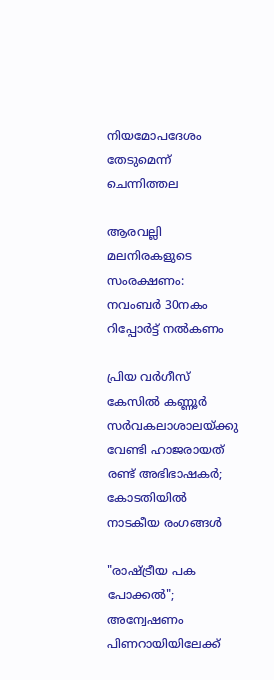നിയമോപദേശം തേടുമെന്ന് ചെന്നിത്തല

ആരവല്ലി മലനിരകളുടെ സംരക്ഷണം: നവംബർ 30നകം റിപ്പോർട്ട് നൽകണം

പ്രിയ വർഗീസ് കേസിൽ കണ്ണൂർ സർവകലാശാലയ്ക്കു വേണ്ടി ഹാജരായത് രണ്ട് അഭിഭാഷകർ; കോടതിയിൽ നാടകീയ രംഗങ്ങൾ

"രാഷ്‌ട്രീയ പക പോക്കൽ"; അന്വേഷണം പിണറായിയിലേക്ക്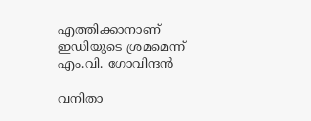എത്തിക്കാനാണ് ഇഡിയുടെ ശ്രമമെന്ന് എം.വി. ഗോവിന്ദൻ

വനിതാ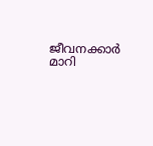ജീവനക്കാർ മാറി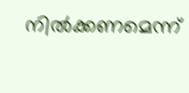നിൽക്കണമെന്ന്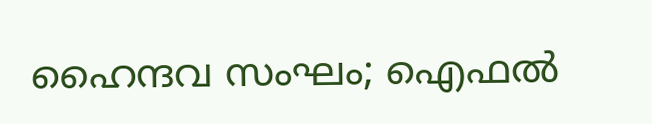ഹൈന്ദവ സംഘം; ഐഫൽ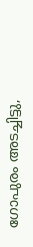ഗോപുരം അടച്ചിട്ടു,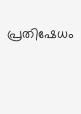പ്രതിഷേധം